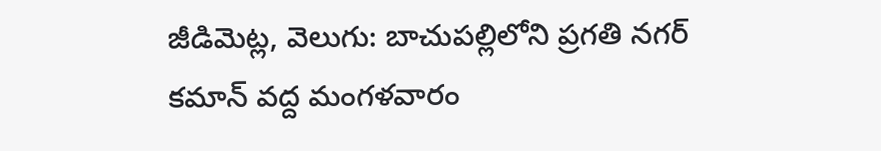జీడిమెట్ల, వెలుగు: బాచుపల్లిలోని ప్రగతి నగర్ కమాన్ వద్ద మంగళవారం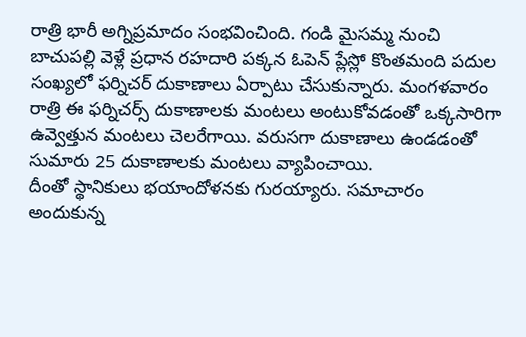రాత్రి భారీ అగ్నిప్రమాదం సంభవించింది. గండి మైసమ్మ నుంచి బాచుపల్లి వెళ్లే ప్రధాన రహదారి పక్కన ఓపెన్ ప్లేస్లో కొంతమంది పదుల సంఖ్యలో ఫర్నిచర్ దుకాణాలు ఏర్పాటు చేసుకున్నారు. మంగళవారం రాత్రి ఈ ఫర్నిచర్స్ దుకాణాలకు మంటలు అంటుకోవడంతో ఒక్కసారిగా ఉవ్వెత్తున మంటలు చెలరేగాయి. వరుసగా దుకాణాలు ఉండడంతో సుమారు 25 దుకాణాలకు మంటలు వ్యాపించాయి.
దీంతో స్థానికులు భయాందోళనకు గురయ్యారు. సమాచారం అందుకున్న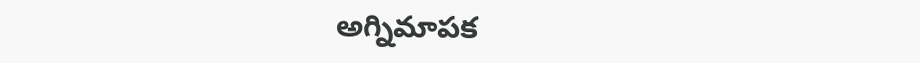అగ్నిమాపక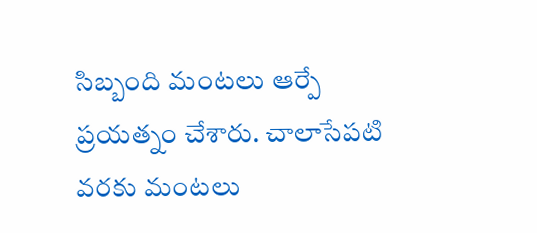సిబ్బంది మంటలు ఆర్పే ప్రయత్నం చేశారు. చాలాసేపటి వరకు మంటలు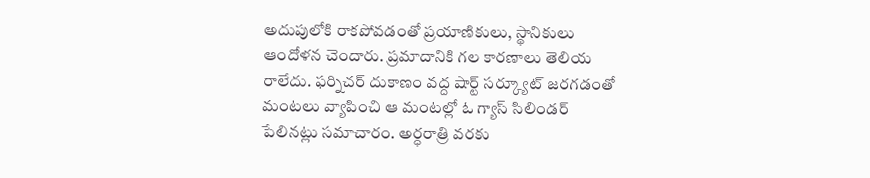అదుపులోకి రాకపోవడంతో ప్రయాణికులు, స్థానికులు ఆందోళన చెందారు. ప్రమాదానికి గల కారణాలు తెలియ రాలేదు. ఫర్నిచర్ దుకాణం వద్ద షార్ట్ సర్క్యూట్ జరగడంతో మంటలు వ్యాపించి ఆ మంటల్లో ఓ గ్యాస్ సిలిండర్ పేలినట్లు సమాచారం. అర్ధరాత్రి వరకు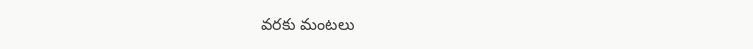వరకు మంటలు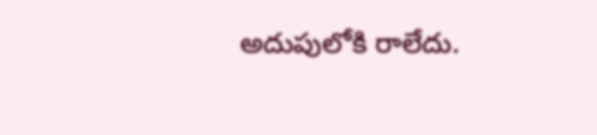అదుపులోకి రాలేదు.